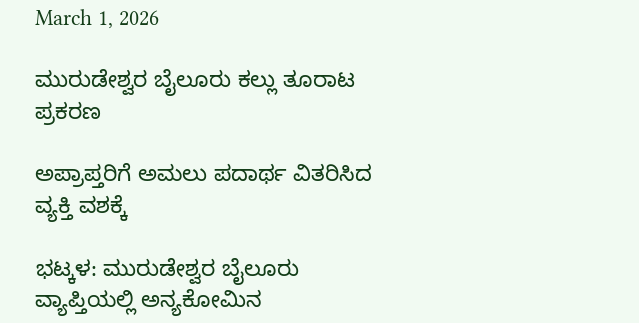March 1, 2026

ಮುರುಡೇಶ್ವರ ಬೈಲೂರು ಕಲ್ಲು ತೂರಾಟ ಪ್ರಕರಣ

ಅಪ್ರಾಪ್ತರಿಗೆ ಅಮಲು ಪದಾರ್ಥ ವಿತರಿಸಿದ ವ್ಯಕ್ತಿ ವಶಕ್ಕೆ

ಭಟ್ಕಳ: ಮುರುಡೇಶ್ವರ ಬೈಲೂರು ವ್ಯಾಪ್ತಿಯಲ್ಲಿ ಅನ್ಯಕೋಮಿನ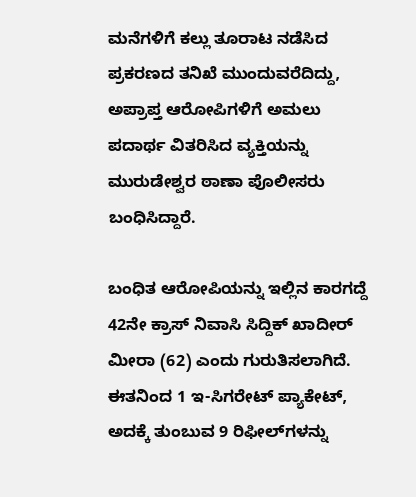ಮನೆಗಳಿಗೆ ಕಲ್ಲು ತೂರಾಟ ನಡೆಸಿದ ಪ್ರಕರಣದ ತನಿಖೆ ಮುಂದುವರೆದಿದ್ದು, ಅಪ್ರಾಪ್ತ ಆರೋಪಿಗಳಿಗೆ ಅಮಲು ಪದಾರ್ಥ ವಿತರಿಸಿದ ವ್ಯಕ್ತಿಯನ್ನು ಮುರುಡೇಶ್ವರ ಠಾಣಾ ಪೊಲೀಸರು ಬಂಧಿಸಿದ್ದಾರೆ.

ಬಂಧಿತ ಆರೋಪಿಯನ್ನು ಇಲ್ಲಿನ ಕಾರಗದ್ದೆ 42ನೇ ಕ್ರಾಸ್ ನಿವಾಸಿ ಸಿದ್ದಿಕ್ ಖಾದೀರ್ ಮೀರಾ (62) ಎಂದು ಗುರುತಿಸಲಾಗಿದೆ. ಈತನಿಂದ 1 ಇ-ಸಿಗರೇಟ್ ಪ್ಯಾಕೇಟ್, ಅದಕ್ಕೆ ತುಂಬುವ 9 ರಿಫೀಲ್‌ಗಳನ್ನು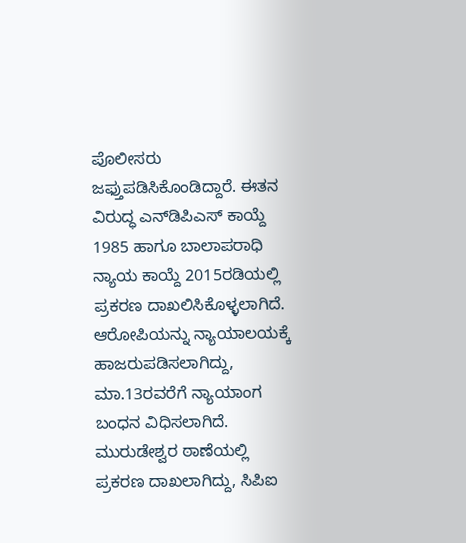ಪೊಲೀಸರು ಜಫ್ತುಪಡಿಸಿಕೊಂಡಿದ್ದಾರೆ. ಈತನ ವಿರುದ್ಧ ಎನ್‌ಡಿಪಿಎಸ್ ಕಾಯ್ದೆ 1985 ಹಾಗೂ ಬಾಲಾಪರಾಧಿ ನ್ಯಾಯ ಕಾಯ್ದೆ 2015ರಡಿಯಲ್ಲಿ ಪ್ರಕರಣ ದಾಖಲಿಸಿಕೊಳ್ಳಲಾಗಿದೆ. ಆರೋಪಿಯನ್ನು ನ್ಯಾಯಾಲಯಕ್ಕೆ ಹಾಜರುಪಡಿಸಲಾಗಿದ್ದು, ಮಾ.13ರವರೆಗೆ ನ್ಯಾಯಾಂಗ ಬಂಧನ ವಿಧಿಸಲಾಗಿದೆ. ಮುರುಡೇಶ್ವರ ಠಾಣೆಯಲ್ಲಿ ಪ್ರಕರಣ ದಾಖಲಾಗಿದ್ದು, ಸಿಪಿಐ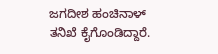ಜಗದೀಶ ಹಂಚಿನಾಳ್‌ ತನಿಖೆ ಕೈಗೊಂಡಿದ್ದಾರೆ.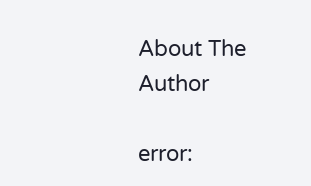About The Author

error: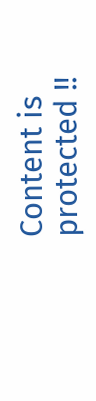Content is protected !!